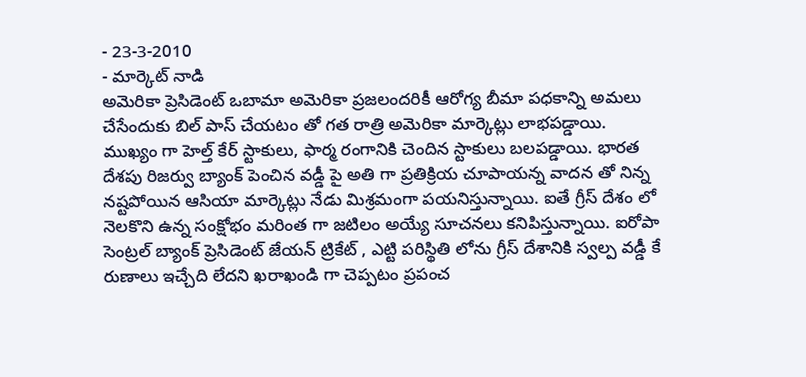- 23-3-2010
- మార్కెట్ నాడి
అమెరికా ప్రెసిడెంట్ ఒబామా అమెరికా ప్రజలందరికీ ఆరోగ్య బీమా పధకాన్ని అమలు చేసేందుకు బిల్ పాస్ చేయటం తో గత రాత్రి అమెరికా మార్కెట్లు లాభపడ్డాయి. ముఖ్యం గా హెల్త్ కేర్ స్టాకులు, ఫార్మ రంగానికి చెందిన స్టాకులు బలపడ్డాయి. భారత దేశపు రిజర్వు బ్యాంక్ పెంచిన వడ్డీ పై అతి గా ప్రతిక్రియ చూపాయన్న వాదన తో నిన్న నష్టపోయిన ఆసియా మార్కెట్లు నేడు మిశ్రమంగా పయనిస్తున్నాయి. ఐతే గ్రీస్ దేశం లో నెలకొని ఉన్న సంక్షోభం మరింత గా జటిలం అయ్యే సూచనలు కనిపిస్తున్నాయి. ఐరోపా సెంట్రల్ బ్యాంక్ ప్రెసిడెంట్ జేయన్ ట్రికేట్ , ఎట్టి పరిస్థితి లోను గ్రీస్ దేశానికి స్వల్ప వడ్డీ కే రుణాలు ఇచ్చేది లేదని ఖరాఖండి గా చెప్పటం ప్రపంచ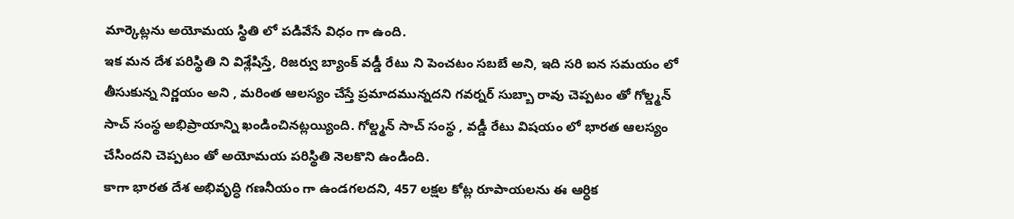మార్కెట్లను అయోమయ స్థితి లో పడివేసే విధం గా ఉంది.
ఇక మన దేశ పరిస్థితి ని విశ్లేషిస్తే, రిజర్వు బ్యాంక్ వడ్డీ రేటు ని పెంచటం సబబే అని, ఇది సరి ఐన సమయం లో తీసుకున్న నిర్ణయం అని , మరింత ఆలస్యం చేస్తే ప్రమాదమున్నదని గవర్నర్ సుబ్బా రావు చెప్పటం తో గోల్డ్మన్ సాచ్ సంస్థ అభిప్రాయాన్ని ఖండించినట్లయ్యింది. గోల్డ్మన్ సాచ్ సంస్థ , వడ్డీ రేటు విషయం లో భారత ఆలస్యం చేసిందని చెప్పటం తో అయోమయ పరిస్థితి నెలకొని ఉండింది.
కాగా భారత దేశ అభివృద్ధి గణనీయం గా ఉండగలదని, 457 లక్షల కోట్ల రూపాయలను ఈ ఆర్ధిక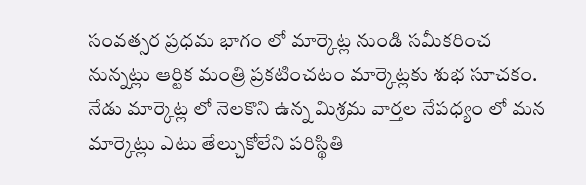సంవత్సర ప్రధమ భాగం లో మార్కెట్ల నుండి సమీకరించ నున్నట్లు ఆర్టిక మంత్రి ప్రకటించటం మార్కెట్లకు శుభ సూచకం.
నేడు మార్కెట్ల లో నెలకొని ఉన్న మిశ్రమ వార్తల నేపధ్యం లో మన మార్కెట్లు ఎటు తేల్చుకోలేని పరిస్థితి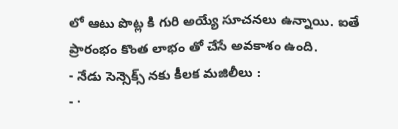లో ఆటు పొట్ల కి గురి అయ్యే సూచనలు ఉన్నాయి. ఐతే ప్రారంభం కొంత లాభం తో చేసే అవకాశం ఉంది.
- నేడు సెన్సెక్స్ నకు కీలక మజిలీలు :
- ·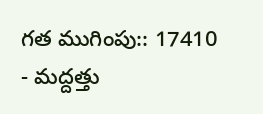గత ముగింపు:: 17410
- మద్దత్తు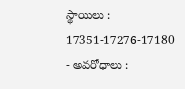స్థాయిలు : 17351-17276-17180
- అవరోధాలు :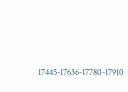17445-17636-17780-17910